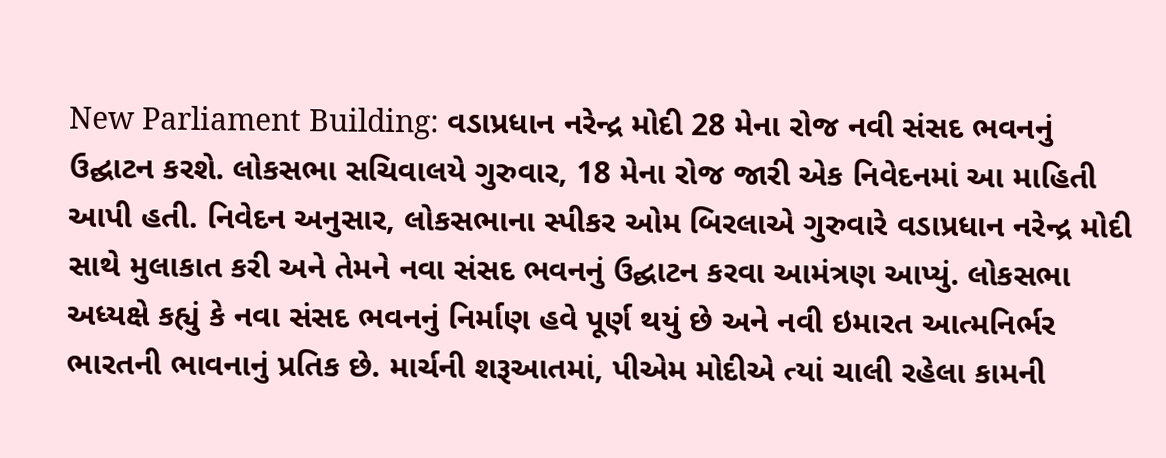New Parliament Building: વડાપ્રધાન નરેન્દ્ર મોદી 28 મેના રોજ નવી સંસદ ભવનનું ઉદ્ઘાટન કરશે. લોકસભા સચિવાલયે ગુરુવાર, 18 મેના રોજ જારી એક નિવેદનમાં આ માહિતી આપી હતી. નિવેદન અનુસાર, લોકસભાના સ્પીકર ઓમ બિરલાએ ગુરુવારે વડાપ્રધાન નરેન્દ્ર મોદી સાથે મુલાકાત કરી અને તેમને નવા સંસદ ભવનનું ઉદ્ઘાટન કરવા આમંત્રણ આપ્યું. લોકસભા અધ્યક્ષે કહ્યું કે નવા સંસદ ભવનનું નિર્માણ હવે પૂર્ણ થયું છે અને નવી ઇમારત આત્મનિર્ભર ભારતની ભાવનાનું પ્રતિક છે. માર્ચની શરૂઆતમાં, પીએમ મોદીએ ત્યાં ચાલી રહેલા કામની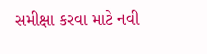સમીક્ષા કરવા માટે નવી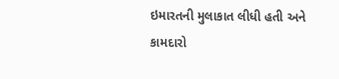ઇમારતની મુલાકાત લીધી હતી અને કામદારો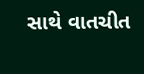સાથે વાતચીત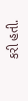કરી હતી.